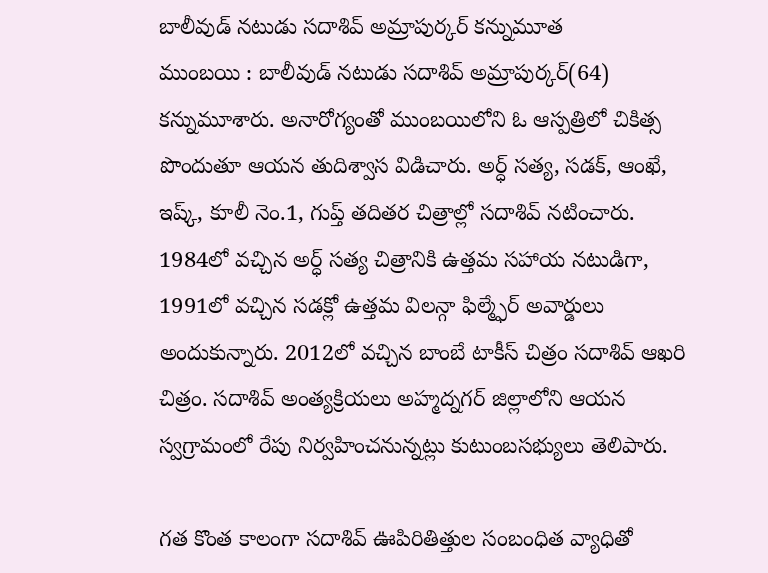బాలీవుడ్ నటుడు సదాశివ్ అమ్రాపుర్కర్ కన్నుమూత
ముంబయి : బాలీవుడ్ నటుడు సదాశివ్ అమ్రాపుర్కర్(64) కన్నుమూశారు. అనారోగ్యంతో ముంబయిలోని ఓ ఆస్పత్రిలో చికిత్స పొందుతూ ఆయన తుదిశ్వాస విడిచారు. అర్ధ్ సత్య, సడక్, ఆంఖే, ఇష్క్, కూలీ నెం.1, గుప్త్ తదితర చిత్రాల్లో సదాశివ్ నటించారు.
1984లో వచ్చిన అర్ధ్ సత్య చిత్రానికి ఉత్తమ సహాయ నటుడిగా, 1991లో వచ్చిన సడక్లో ఉత్తమ విలన్గా ఫిల్మ్ఫేర్ అవార్డులు అందుకున్నారు. 2012లో వచ్చిన బాంబే టాకీస్ చిత్రం సదాశివ్ ఆఖరి చిత్రం. సదాశివ్ అంత్యక్రియలు అహ్మద్నగర్ జిల్లాలోని ఆయన స్వగ్రామంలో రేపు నిర్వహించనున్నట్లు కుటుంబసభ్యులు తెలిపారు.

గత కొంత కాలంగా సదాశివ్ ఊపిరితిత్తుల సంబంధిత వ్యాధితో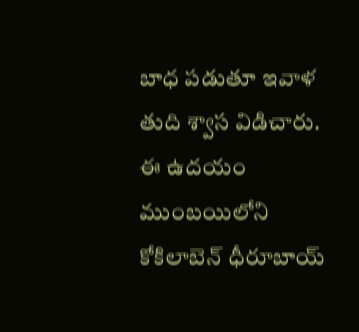బాధ పడుతూ ఇవాళ తుది శ్వాస విడిచారు. ఈ ఉదయం ముంబయిలోని కోకిలాబెన్ ధీరూబాయ్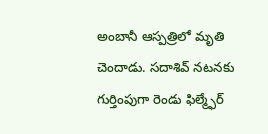అంబానీ ఆస్పత్రిలో మృతి చెందాడు. సదాశివ్ నటనకు గుర్తింపుగా రెండు ఫిల్మ్ఫేర్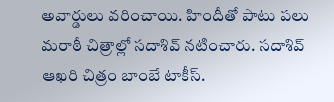అవార్డులు వరించాయి. హిందీతో పాటు పలు మరాఠీ చిత్రాల్లో సదాశివ్ నటించారు. సదాశివ్ ఆఖరి చిత్రం బాంబే టాకీస్.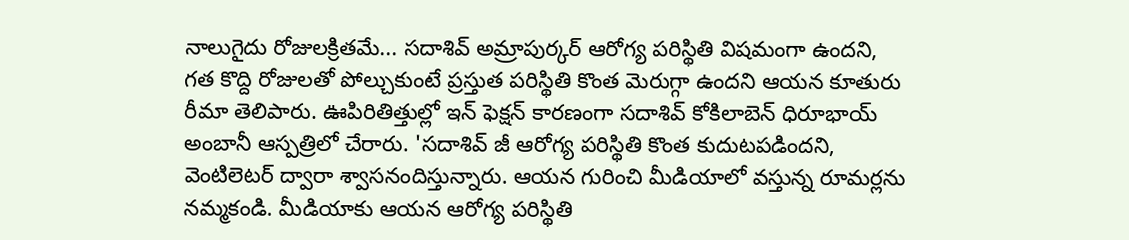నాలుగైదు రోజులక్రితమే... సదాశివ్ అమ్రాపుర్కర్ ఆరోగ్య పరిస్థితి విషమంగా ఉందని, గత కొద్ది రోజులతో పోల్చుకుంటే ప్రస్తుత పరిస్థితి కొంత మెరుగ్గా ఉందని ఆయన కూతురు రీమా తెలిపారు. ఊపిరితిత్తుల్లో ఇన్ ఫెక్షన్ కారణంగా సదాశివ్ కోకిలాబెన్ ధిరూభాయ్ అంబానీ ఆస్పత్రిలో చేరారు. 'సదాశివ్ జీ ఆరోగ్య పరిస్థితి కొంత కుదుటపడిందని, వెంటిలెటర్ ద్వారా శ్వాసనందిస్తున్నారు. ఆయన గురించి మీడియాలో వస్తున్న రూమర్లను నమ్మకండి. మీడియాకు ఆయన ఆరోగ్య పరిస్థితి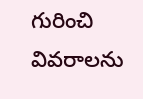గురించి వివరాలను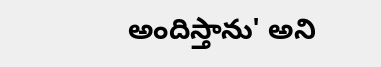అందిస్తాను' అని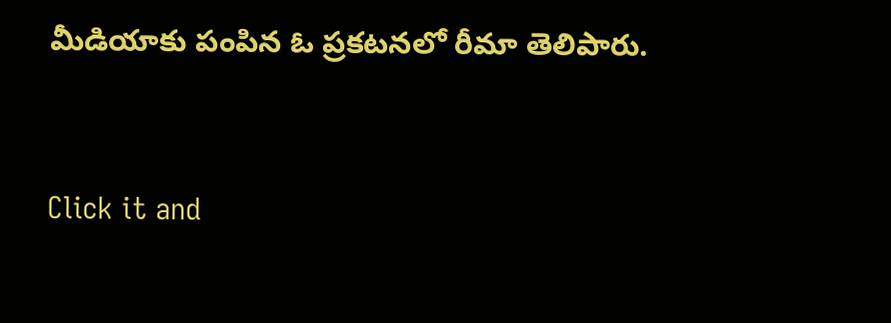మీడియాకు పంపిన ఓ ప్రకటనలో రీమా తెలిపారు.


Click it and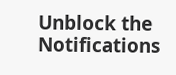Unblock the Notifications